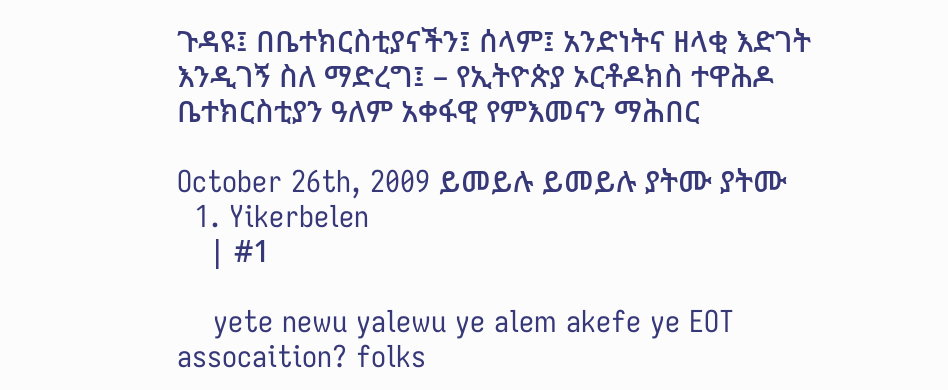ጉዳዩ፤ በቤተክርስቲያናችን፤ ሰላም፤ አንድነትና ዘላቂ እድገት እንዲገኝ ስለ ማድረግ፤ – የኢትዮጵያ ኦርቶዶክስ ተዋሕዶ ቤተክርስቲያን ዓለም አቀፋዊ የምእመናን ማሕበር

October 26th, 2009 ይመይሉ ይመይሉ ያትሙ ያትሙ
  1. Yikerbelen
    | #1

    yete newu yalewu ye alem akefe ye EOT assocaition? folks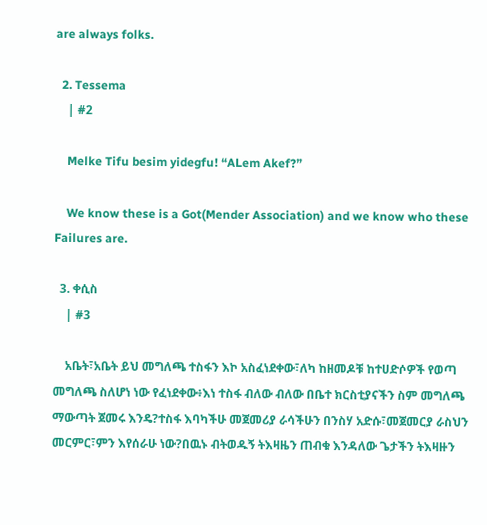are always folks.

  2. Tessema
    | #2

    Melke Tifu besim yidegfu! “ALem Akef?”

    We know these is a Got(Mender Association) and we know who these Failures are.

  3. ቀሲስ
    | #3

    አቤት፣አቤት ይህ መግለጫ ተስፋን እኮ አስፈነደቀው፣ለካ ከዘመዶቹ ከተሀድሶዎች የወጣ መግለጫ ስለሆነ ነው የፈነደቀው፥እነ ተስፋ ብለው ብለው በቤተ ክርስቲያናችን ስም መግለጫ ማውጣት ጀመሩ እንዴ?ተስፋ እባካችሁ መጀመሪያ ራሳችሁን በንስሃ አድሱ፣መጀመርያ ራስህን መርምር፣ምን እየሰራሁ ነው?በዉኑ ብትወዱኝ ትእዛዜን ጠብቁ እንዳለው ጌታችን ትእዛዙን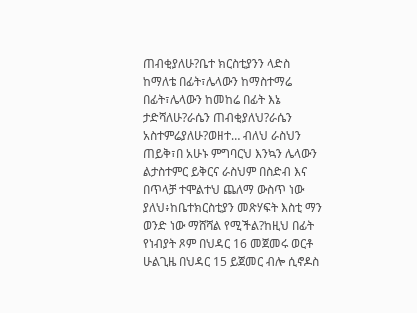ጠብቂያለሁ?ቤተ ክርስቲያንን ላድስ ከማለቴ በፊት፣ሌላውን ከማስተማሬ በፊት፣ሌላውን ከመከሬ በፊት እኔ ታድሻለሁ?ራሴን ጠብቂያለህ?ራሴን አስተምሬያለሁ?ወዘተ… ብለህ ራስህን ጠይቅ፣በ አሁኑ ምግባርህ እንኳን ሌላውን ልታስተምር ይቅርና ራስህም በስድብ እና በጥላቻ ተሞልተህ ጨለማ ውስጥ ነው ያለህ፥ከቤተክርስቲያን መጽሃፍት እስቲ ማን ወንድ ነው ማሸሻል የሚችል?ከዚህ በፊት የነብያት ጾም በህዳር 16 መጀመሩ ወርቶ ሁልጊዜ በህዳር 15 ይጀመር ብሎ ሲኖዶስ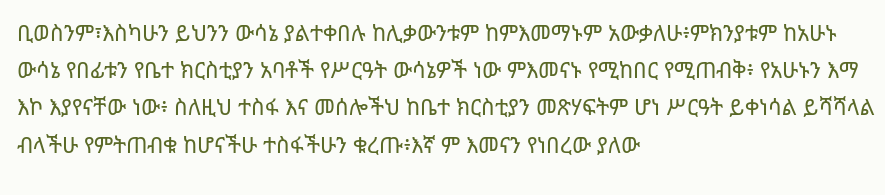ቢወስንም፣እስካሁን ይህንን ውሳኔ ያልተቀበሉ ከሊቃውንቱም ከምእመማኑም አውቃለሁ፥ምክንያቱም ከአሁኑ ውሳኔ የበፊቱን የቤተ ክርስቲያን አባቶች የሥርዓት ውሳኔዎች ነው ምእመናኑ የሚከበር የሚጠብቅ፥ የአሁኑን እማ እኮ እያየናቸው ነው፥ ስለዚህ ተስፋ እና መሰሎችህ ከቤተ ክርስቲያን መጽሃፍትም ሆነ ሥርዓት ይቀነሳል ይሻሻላል ብላችሁ የምትጠብቁ ከሆናችሁ ተስፋችሁን ቁረጡ፥እኛ ም እመናን የነበረው ያለው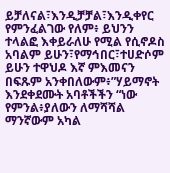ይቻለናል፣እንዲቻቻል፣እንዲቀየር የምንፈልገው የለም፥ ይህንን ተላልፎ እቀይራለሁ የሚል የሲኖዶስ አባልም ይሁን፣የማኅበር፣ተሀድሶም ይሁን ተዋህዶ እኛ ምእመናን በፍጹም አንቀበለውም፥”ሃይማኖት እንደቀደሙት አባቶችችን “ነው የምንል፥ያለውን ለማሻሻል ማንኛውም አካል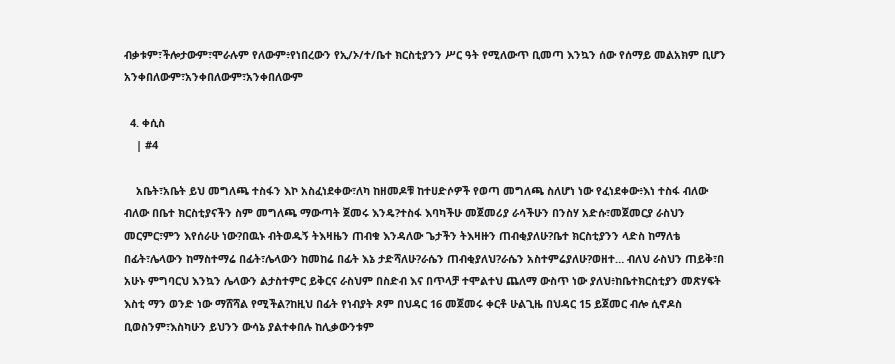ብቃቱም፣ችሎታውም፣ሞራሉም የለውም፥የነበረውን የኢ/ኦ/ተ/ቤተ ክርስቲያንን ሥር ዓት የሚለውጥ ቢመጣ እንኳን ሰው የሰማይ መልአክም ቢሆን አንቀበለውም፣አንቀበለውም፣አንቀበለውም

  4. ቀሲስ
    | #4

    አቤት፣አቤት ይህ መግለጫ ተስፋን እኮ አስፈነደቀው፣ለካ ከዘመዶቹ ከተሀድሶዎች የወጣ መግለጫ ስለሆነ ነው የፈነደቀው፥እነ ተስፋ ብለው ብለው በቤተ ክርስቲያናችን ስም መግለጫ ማውጣት ጀመሩ እንዴ?ተስፋ እባካችሁ መጀመሪያ ራሳችሁን በንስሃ አድሱ፣መጀመርያ ራስህን መርምር፣ምን እየሰራሁ ነው?በዉኑ ብትወዱኝ ትእዛዜን ጠብቁ እንዳለው ጌታችን ትእዛዙን ጠብቂያለሁ?ቤተ ክርስቲያንን ላድስ ከማለቴ በፊት፣ሌላውን ከማስተማሬ በፊት፣ሌላውን ከመከሬ በፊት እኔ ታድሻለሁ?ራሴን ጠብቂያለህ?ራሴን አስተምሬያለሁ?ወዘተ… ብለህ ራስህን ጠይቅ፣በ አሁኑ ምግባርህ እንኳን ሌላውን ልታስተምር ይቅርና ራስህም በስድብ እና በጥላቻ ተሞልተህ ጨለማ ውስጥ ነው ያለህ፥ከቤተክርስቲያን መጽሃፍት እስቲ ማን ወንድ ነው ማሸሻል የሚችል?ከዚህ በፊት የነብያት ጾም በህዳር 16 መጀመሩ ቀርቶ ሁልጊዜ በህዳር 15 ይጀመር ብሎ ሲኖዶስ ቢወስንም፣እስካሁን ይህንን ውሳኔ ያልተቀበሉ ከሊቃውንቱም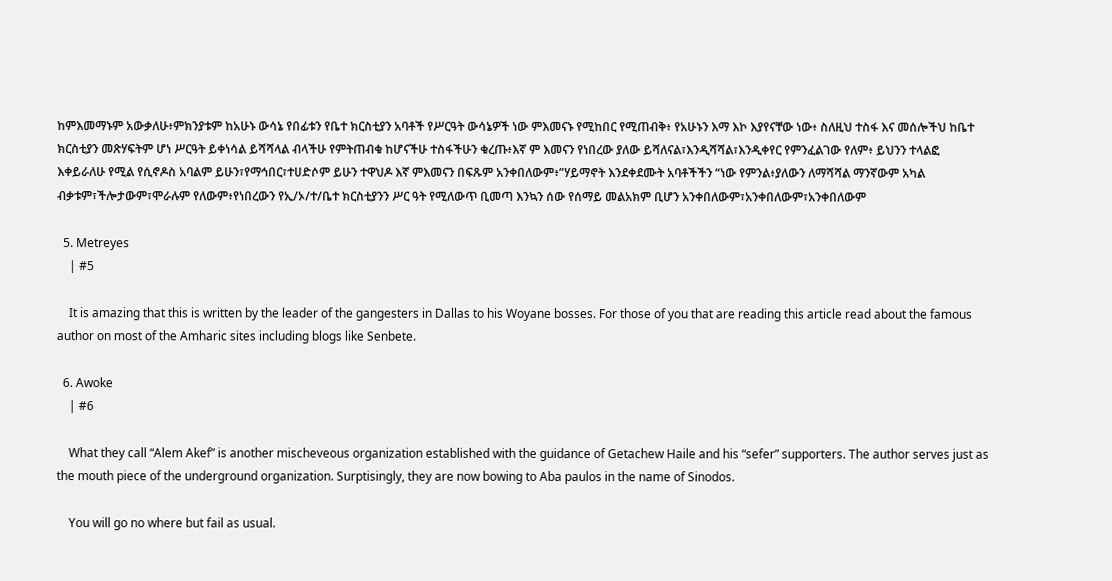ከምእመማኑም አውቃለሁ፥ምክንያቱም ከአሁኑ ውሳኔ የበፊቱን የቤተ ክርስቲያን አባቶች የሥርዓት ውሳኔዎች ነው ምእመናኑ የሚከበር የሚጠብቅ፥ የአሁኑን እማ እኮ እያየናቸው ነው፥ ስለዚህ ተስፋ እና መሰሎችህ ከቤተ ክርስቲያን መጽሃፍትም ሆነ ሥርዓት ይቀነሳል ይሻሻላል ብላችሁ የምትጠብቁ ከሆናችሁ ተስፋችሁን ቁረጡ፥እኛ ም እመናን የነበረው ያለው ይሻለናል፣እንዲሻሻል፣እንዲቀየር የምንፈልገው የለም፥ ይህንን ተላልፎ እቀይራለሁ የሚል የሲኖዶስ አባልም ይሁን፣የማኅበር፣ተሀድሶም ይሁን ተዋህዶ እኛ ምእመናን በፍጹም አንቀበለውም፥”ሃይማኖት እንደቀደሙት አባቶችችን “ነው የምንል፥ያለውን ለማሻሻል ማንኛውም አካል ብቃቱም፣ችሎታውም፣ሞራሉም የለውም፥የነበረውን የኢ/ኦ/ተ/ቤተ ክርስቲያንን ሥር ዓት የሚለውጥ ቢመጣ እንኳን ሰው የሰማይ መልአክም ቢሆን አንቀበለውም፣አንቀበለውም፣አንቀበለውም

  5. Metreyes
    | #5

    It is amazing that this is written by the leader of the gangesters in Dallas to his Woyane bosses. For those of you that are reading this article read about the famous author on most of the Amharic sites including blogs like Senbete.

  6. Awoke
    | #6

    What they call “Alem Akef” is another mischeveous organization established with the guidance of Getachew Haile and his “sefer” supporters. The author serves just as the mouth piece of the underground organization. Surptisingly, they are now bowing to Aba paulos in the name of Sinodos.

    You will go no where but fail as usual.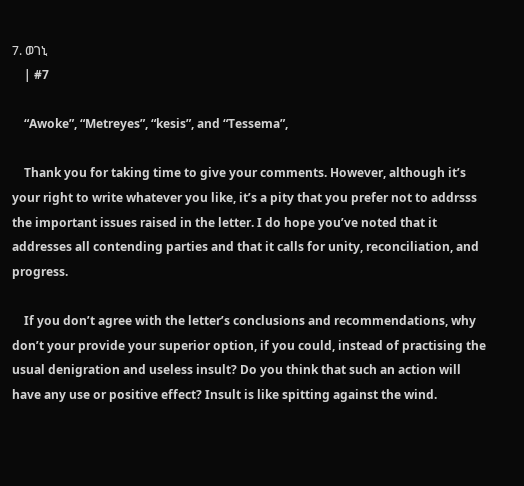7. ወገኒ
    | #7

    “Awoke”, “Metreyes”, “kesis”, and “Tessema”,

    Thank you for taking time to give your comments. However, although it’s your right to write whatever you like, it’s a pity that you prefer not to addrsss the important issues raised in the letter. I do hope you’ve noted that it addresses all contending parties and that it calls for unity, reconciliation, and progress.

    If you don’t agree with the letter’s conclusions and recommendations, why don’t your provide your superior option, if you could, instead of practising the usual denigration and useless insult? Do you think that such an action will have any use or positive effect? Insult is like spitting against the wind.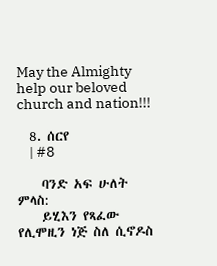May the Almighty help our beloved church and nation!!!

  8. ሰርየ
    | #8

    ባንድ አፍ ሁለት ምላስ:
    ይሂእን የጻፈው የሊሞዚን ነጅ ስለ ሲኖዶስ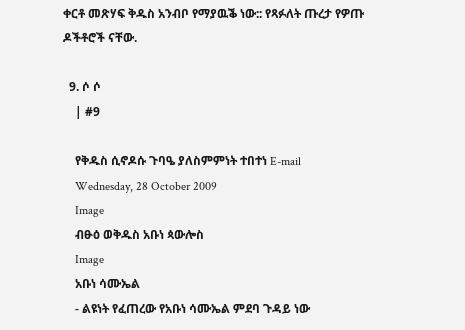ቀርቶ መጽሃፍ ቅዱስ አንብቦ የማያዉቕ ነው:: የጻፉለት ጡረታ የዎጡ ዶችቶሮች ናቸው.

  9. ሶ ሶ
    | #9

    የቅዱስ ሲኖዶሱ ጉባዔ ያለስምምነት ተበተነ E-mail
    Wednesday, 28 October 2009
    Image
    ብፁዕ ወቅዱስ አቡነ ጳውሎስ
    Image
    አቡነ ሳሙኤል
    - ልዩነት የፈጠረው የአቡነ ሳሙኤል ምደባ ጉዳይ ነው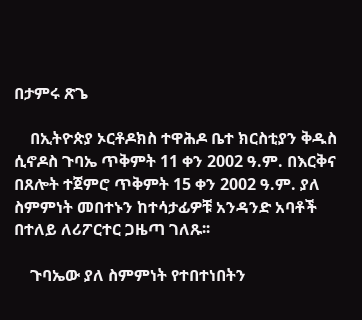በታምሩ ጽጌ

    በኢትዮጵያ ኦርቶዶክስ ተዋሕዶ ቤተ ክርስቲያን ቅዱስ ሲኖዶስ ጉባኤ ጥቅምት 11 ቀን 2002 ዓ.ም. በእርቅና በጸሎት ተጀምሮ ጥቅምት 15 ቀን 2002 ዓ.ም. ያለ ስምምነት መበተኑን ከተሳታፊዎቹ አንዳንድ አባቶች በተለይ ለሪፖርተር ጋዜጣ ገለጹ፡፡

    ጉባኤው ያለ ስምምነት የተበተነበትን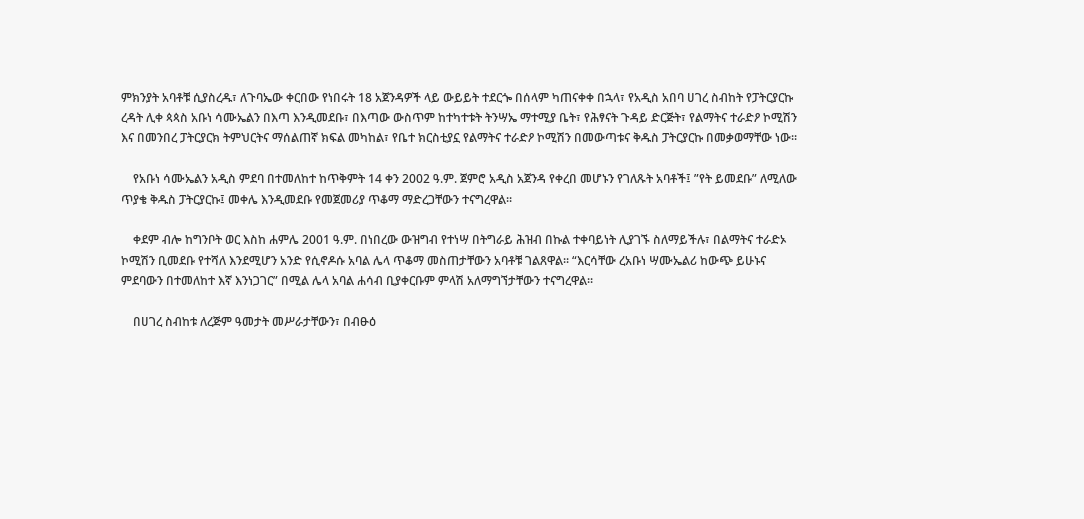ምክንያት አባቶቹ ሲያስረዱ፣ ለጉባኤው ቀርበው የነበሩት 18 አጀንዳዎች ላይ ውይይት ተደርጐ በሰላም ካጠናቀቀ በኋላ፣ የአዲስ አበባ ሀገረ ስብከት የፓትርያርኩ ረዳት ሊቀ ጳጳስ አቡነ ሳሙኤልን በእጣ እንዲመደቡ፣ በእጣው ውስጥም ከተካተቱት ትንሣኤ ማተሚያ ቤት፣ የሕፃናት ጉዳይ ድርጅት፣ የልማትና ተራድዖ ኮሚሽን እና በመንበረ ፓትርያርክ ትምህርትና ማሰልጠኛ ክፍል መካከል፣ የቤተ ክርስቲያኗ የልማትና ተራድዖ ኮሚሽን በመውጣቱና ቅዱስ ፓትርያርኩ በመቃወማቸው ነው፡፡

    የአቡነ ሳሙኤልን አዲስ ምደባ በተመለከተ ከጥቅምት 14 ቀን 2002 ዓ.ም. ጀምሮ አዲስ አጀንዳ የቀረበ መሆኑን የገለጹት አባቶች፤ ”የት ይመደቡ” ለሚለው ጥያቄ ቅዱስ ፓትርያርኩ፤ መቀሌ እንዲመደቡ የመጀመሪያ ጥቆማ ማድረጋቸውን ተናግረዋል፡፡

    ቀደም ብሎ ከግንቦት ወር እስከ ሐምሌ 2001 ዓ.ም. በነበረው ውዝግብ የተነሣ በትግራይ ሕዝብ በኩል ተቀባይነት ሊያገኙ ስለማይችሉ፣ በልማትና ተራድኦ ኮሚሽን ቢመደቡ የተሻለ እንደሚሆን አንድ የሲኖዶሱ አባል ሌላ ጥቆማ መስጠታቸውን አባቶቹ ገልጸዋል፡፡ “እርሳቸው ረአቡነ ሣሙኤልሪ ከውጭ ይሁኑና ምደባውን በተመለከተ እኛ እንነጋገር” በሚል ሌላ አባል ሐሳብ ቢያቀርቡም ምላሽ አለማግኘታቸውን ተናግረዋል፡፡

    በሀገረ ስብከቱ ለረጅም ዓመታት መሥራታቸውን፣ በብፁዕ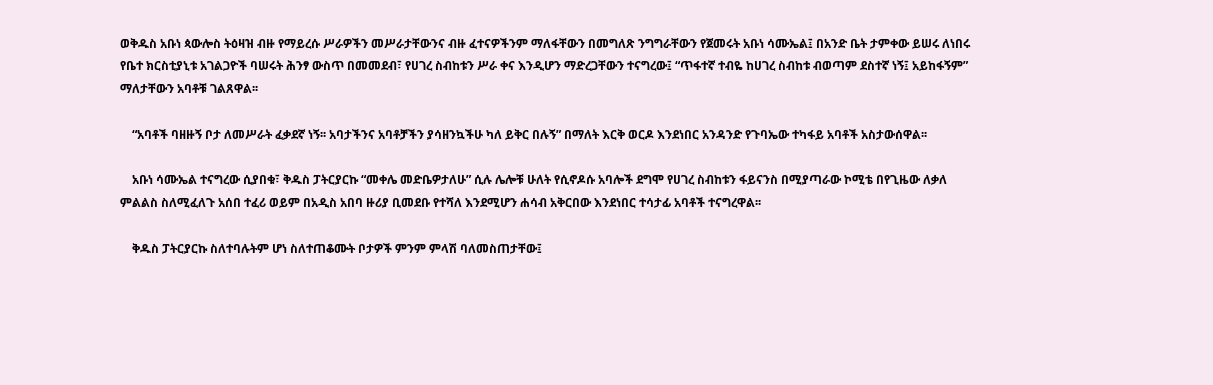ወቅዱስ አቡነ ጳውሎስ ትዕዛዝ ብዙ የማይረሱ ሥራዎችን መሥራታቸውንና ብዙ ፈተናዎችንም ማለፋቸውን በመግለጽ ንግግራቸውን የጀመሩት አቡነ ሳሙኤል፤ በአንድ ቤት ታምቀው ይሠሩ ለነበሩ የቤተ ክርስቲያኒቱ አገልጋዮች ባሠሩት ሕንፃ ውስጥ በመመደብ፣ የሀገረ ስብከቱን ሥራ ቀና እንዲሆን ማድረጋቸውን ተናግረው፤ “ጥፋተኛ ተብዬ ከሀገረ ስብከቱ ብወጣም ደስተኛ ነኝ፤ አይከፋኝም” ማለታቸውን አባቶቹ ገልጸዋል፡፡

    “አባቶች ባዘዙኝ ቦታ ለመሥራት ፈቃደኛ ነኝ፡፡ አባታችንና አባቶቻችን ያሳዘንኳችሁ ካለ ይቅር በሉኝ” በማለት እርቅ ወርዶ እንደነበር አንዳንድ የጉባኤው ተካፋይ አባቶች አስታውሰዋል፡፡

    አቡነ ሳሙኤል ተናግረው ሲያበቁ፣ ቅዱስ ፓትርያርኩ “መቀሌ መድቤዎታለሁ” ሲሉ ሌሎቹ ሁለት የሲኖዶሱ አባሎች ደግሞ የሀገረ ስብከቱን ፋይናንስ በሚያጣራው ኮሚቴ በየጊዜው ለቃለ ምልልስ ስለሚፈለጉ አሰበ ተፈሪ ወይም በአዲስ አበባ ዙሪያ ቢመደቡ የተሻለ እንደሚሆን ሐሳብ አቅርበው እንደነበር ተሳታፊ አባቶች ተናግረዋል፡፡

    ቅዱስ ፓትርያርኩ ስለተባሉትም ሆነ ስለተጠቆሙት ቦታዎች ምንም ምላሽ ባለመስጠታቸው፤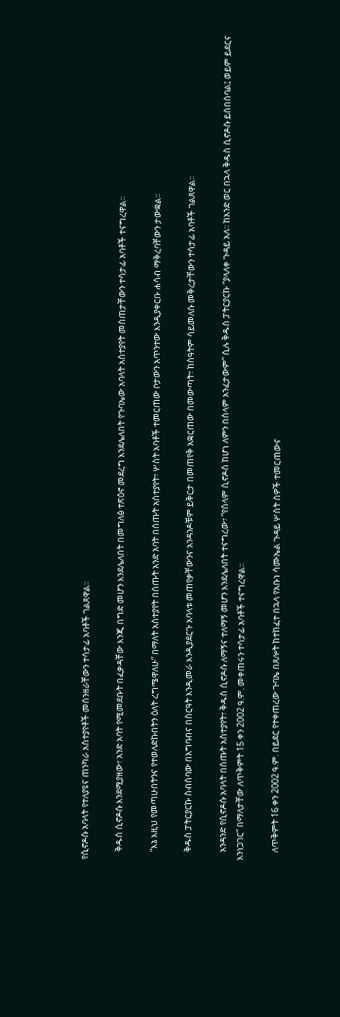የሲኖዶሱ አባላት የተለያዩና ጠንካራ አስተያየቶች መሰንዘራቸውን ተሳታፊ አባቶች ገልጸዋል፡፡

    ቅዱስ ሲኖዶሱ እንደሚያዘው፣ አንድ አባት የሚመደቡት በፈቃዳቸው እንጂ በግድ መሆን እንደሌለበት በመግለፅ ተጽዕኖ መደረግ እንደሌለበት የጉባኤው አባላት አስተያየት መስጠታቸውን ተሳታፊ አባቶች ተናግረዋል፡፡

    “እኔ እዚህ የመጣሁበትንና የተወለድኩበትን ዕለት ረግሜዋለሁ” በማለት አስተያየት በሰጡት አንድ አባት በሰጡት አስተያየት፣ ሦስት አባቶች ተመርጠው ቦታውን አጥንተው እንዲያቀርቡ ሐሳብ ማቅረባቸውን ታውቋል፡፡

    ቅዱስ ፓትርያርኩ ስብሰባው በአግባብና በስርዓት እንዲመራ እንዲያደርጉ አባላቱ መጠየቃቸውንና አንዳንዶቹም ይቅርታ በመጠየቅ አቋርጠው በመውጣት፣ ከሰዓትም ሳይመለሱ መቅረታቸውን ተሳታፊ አባቶች ገልጸዋል፡፡

    አንዳንድ የሲኖዶሱ አባላት በሰጡት አስተያየት፣ ቅዱስ ሲኖዶሱ ለማኝና ተለማኝ መሆን እንደሌለበት ተናግረው፣ “የሰላም ሲኖዶስ ከሆነ ለምን በሰላም አንፈታውም” ሲሉ ቅዱስ ፓትርያርኩ “ያላለቀ ጉዳይ አለ፡፡ ከአንድ ወር በኋላ ቅዱስ ሲኖዶሱ ይሰበሰባል፤ ወይም ይደርና እንነጋገር” በማለታቸው ለጥቅምት 15 ቀን 2002 ዓ.ም. መቀጠሩን ተሳታፊ አባቶች ተናግረዋል፡፡

    ለጥቅምት 16 ቀን 2002 ዓ.ም. በይደር የተቀጠረው ጉባኤ በጸሎት ከተከፈተ በኋላ የአቡነ ሳሙኤል ጉዳይ ሦስት ሰዎች ተመርጠውና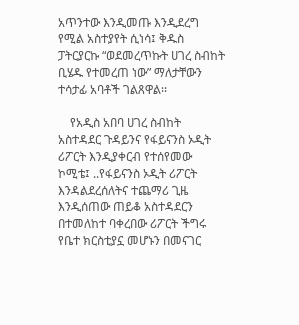አጥንተው እንዲመጡ እንዲደረግ የሚል አስተያየት ሲነሳ፤ ቅዱስ ፓትርያርኩ “ወደመረጥኩት ሀገረ ስብከት ቢሄዱ የተመረጠ ነው” ማለታቸውን ተሳታፊ አባቶች ገልጸዋል፡፡

    የአዲስ አበባ ሀገረ ስብከት አስተዳደር ጉዳይንና የፋይናንስ ኦዲት ሪፖርት እንዲያቀርብ የተሰየመው ኮሚቴ፤ ..የፋይናንስ ኦዲት ሪፖርት እንዳልደረሰለትና ተጨማሪ ጊዜ እንዲሰጠው ጠይቆ አስተዳደርን በተመለከተ ባቀረበው ሪፖርት ችግሩ የቤተ ክርስቲያኗ መሆኑን በመናገር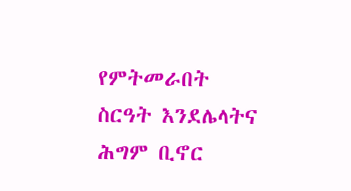የምትመራበት ስርዓት እንደሌላትና ሕግም ቢኖር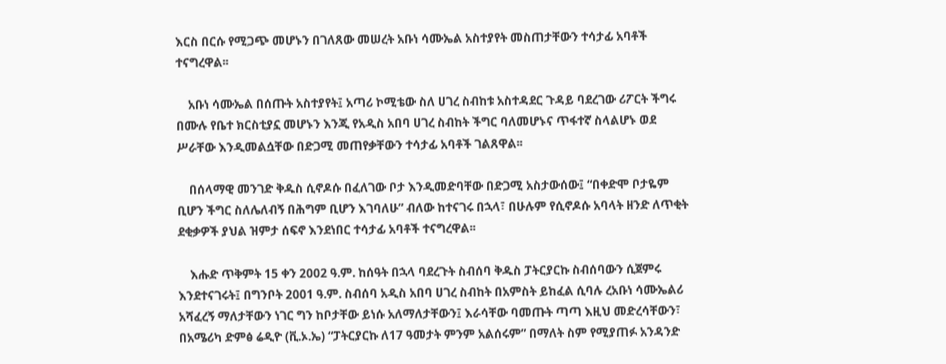እርስ በርሱ የሚጋጭ መሆኑን በገለጸው መሠረት አቡነ ሳሙኤል አስተያየት መስጠታቸውን ተሳታፊ አባቶች ተናግረዋል፡፡

    አቡነ ሳሙኤል በሰጡት አስተያየት፤ አጣሪ ኮሚቴው ስለ ሀገረ ስብከቱ አስተዳደር ጉዳይ ባደረገው ሪፖርት ችግሩ በሙሉ የቤተ ክርስቲያኗ መሆኑን እንጂ የአዲስ አበባ ሀገረ ስብከት ችግር ባለመሆኑና ጥፋተኛ ስላልሆኑ ወደ ሥራቸው እንዲመልሷቸው በድጋሚ መጠየቃቸውን ተሳታፊ አባቶች ገልጸዋል፡፡

    በሰላማዊ መንገድ ቅዱስ ሲኖዶሱ በፈለገው ቦታ እንዲመድባቸው በድጋሚ አስታውሰው፤ “በቀድሞ ቦታዬም ቢሆን ችግር ስለሌለብኝ በሕግም ቢሆን እገባለሁ” ብለው ከተናገሩ በኋላ፣ በሁሉም የሲኖዶሱ አባላት ዘንድ ለጥቂት ደቂቃዎች ያህል ዝምታ ሰፍኖ እንደነበር ተሳታፊ አባቶች ተናግረዋል፡፡

    እሑድ ጥቅምት 15 ቀን 2002 ዓ.ም. ከሰዓት በኋላ ባደረጉት ስብሰባ ቅዱስ ፓትርያርኩ ስብሰባውን ሲጀምሩ እንደተናገሩት፤ በግንቦት 2001 ዓ.ም. ስብሰባ አዲስ አበባ ሀገረ ስብከት በአምስት ይከፈል ሲባሉ ረአቡነ ሳሙኤልሪ አሻፈረኝ ማለታቸውን ነገር ግን ከቦታቸው ይነሱ አለማለታቸውን፤ እራሳቸው ባመጡት ጣጣ እዚህ መድረሳቸውን፣ በአሜሪካ ድምፅ ሬዲዮ (ቪ.ኦ.ኤ) “ፓትርያርኩ ለ17 ዓመታት ምንም አልሰሩም” በማለት ስም የሚያጠፉ አንዳንድ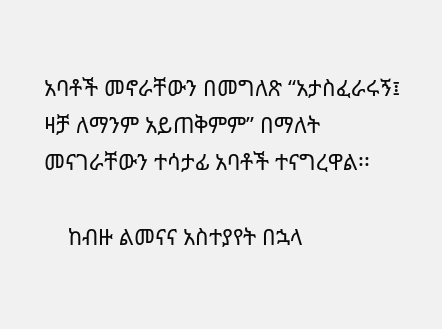አባቶች መኖራቸውን በመግለጽ “አታስፈራሩኝ፤ ዛቻ ለማንም አይጠቅምም” በማለት መናገራቸውን ተሳታፊ አባቶች ተናግረዋል፡፡

    ከብዙ ልመናና አስተያየት በኋላ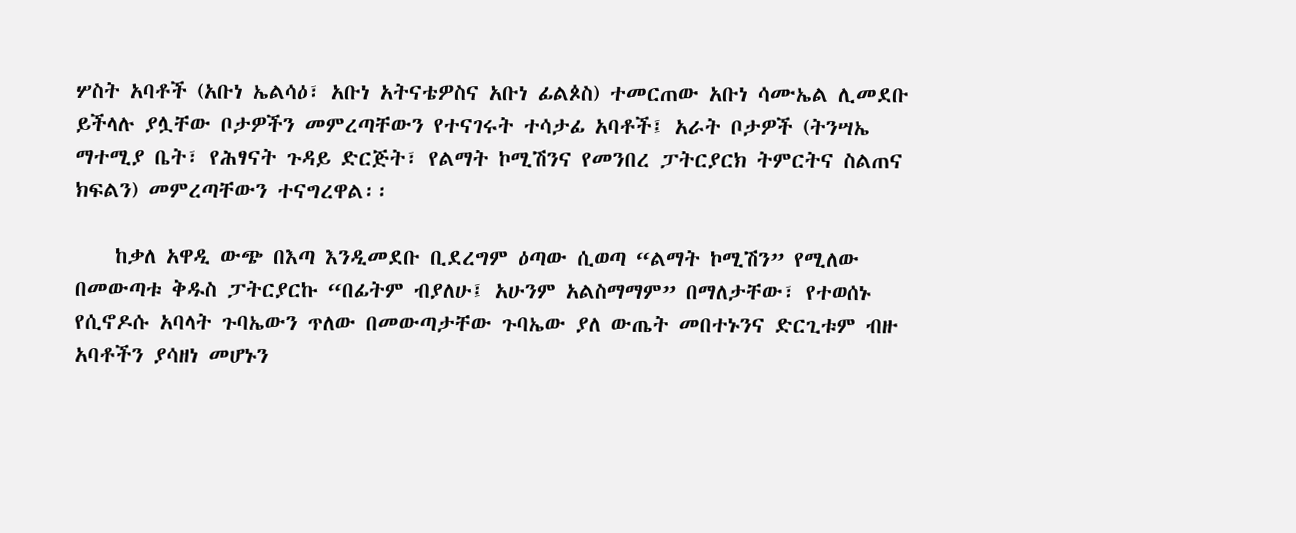ሦስት አባቶች (አቡነ ኤልሳዕ፣ አቡነ አትናቴዎስና አቡነ ፊልጶስ) ተመርጠው አቡነ ሳሙኤል ሊመደቡ ይችላሉ ያሏቸው ቦታዎችን መምረጣቸውን የተናገሩት ተሳታፊ አባቶች፤ አራት ቦታዎች (ትንሣኤ ማተሚያ ቤት፣ የሕፃናት ጉዳይ ድርጅት፣ የልማት ኮሚሽንና የመንበረ ፓትርያርክ ትምርትና ስልጠና ክፍልን) መምረጣቸውን ተናግረዋል፡፡

    ከቃለ አዋዲ ውጭ በእጣ እንዲመደቡ ቢደረግም ዕጣው ሲወጣ “ልማት ኮሚሽን” የሚለው በመውጣቱ ቅዱስ ፓትርያርኩ “በፊትም ብያለሁ፤ አሁንም አልስማማም” በማለታቸው፣ የተወሰኑ የሲኖዶሱ አባላት ጉባኤውን ጥለው በመውጣታቸው ጉባኤው ያለ ውጤት መበተኑንና ድርጊቱም ብዙ አባቶችን ያሳዘነ መሆኑን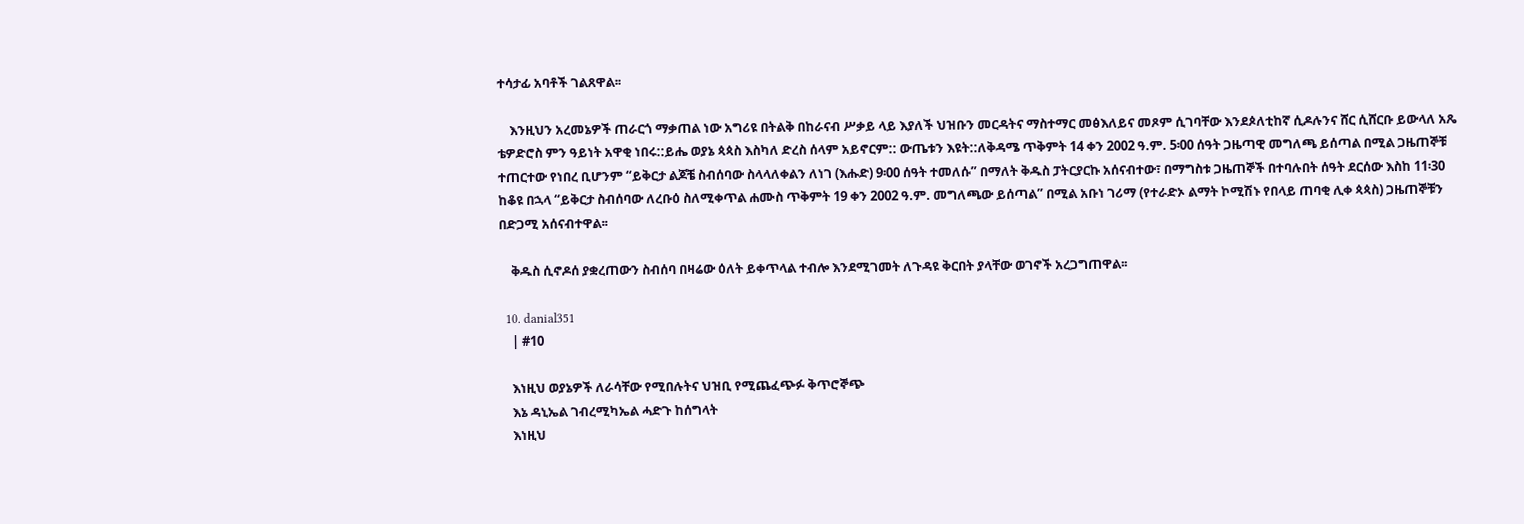ተሳታፊ አባቶች ገልጸዋል፡፡

    እንዚህን አረመኔዎች ጠራርጎ ማቃጠል ነው አግሪዩ በትልቅ በከራናብ ሥቃይ ላይ እያለች ህዝቡን መርዳትና ማስተማር መፅእለይና መጾም ሲገባቸው እንደጶለቲከኛ ሲዶሉንና ሸር ሲሸርቡ ይውላለ አጼ ቴዎድሮስ ምን ዓይነት አዋቂ ነበሩ::ይሔ ወያኔ ጳጳስ እስካለ ድረስ ሰላም አይኖርም:: ውጤቱን እዩት::ለቅዳሜ ጥቅምት 14 ቀን 2002 ዓ.ም. 5፡00 ሰዓት ጋዜጣዊ መግለጫ ይሰጣል በሚል ጋዜጠኞቹ ተጠርተው የነበረ ቢሆንም “ይቅርታ ልጆቼ ስብሰባው ስላላለቀልን ለነገ (እሑድ) 9፡00 ሰዓት ተመለሱ” በማለት ቅዱስ ፓትርያርኩ አሰናብተው፣ በማግስቱ ጋዜጠኞች በተባሉበት ሰዓት ደርሰው እስከ 11፡30 ከቆዩ በኋላ “ይቅርታ ስብሰባው ለረቡዕ ስለሚቀጥል ሐሙስ ጥቅምት 19 ቀን 2002 ዓ.ም. መግለጫው ይሰጣል” በሚል አቡነ ገሪማ (የተራድኦ ልማት ኮሚሽኑ የበላይ ጠባቂ ሊቀ ጳጳስ) ጋዜጠኞቹን በድጋሚ አሰናብተዋል፡፡

    ቅዱስ ሲኖዶሰ ያቋረጠውን ስብሰባ በዛሬው ዕለት ይቀጥላል ተብሎ እንደሚገመት ለጉዳዩ ቅርበት ያላቸው ወገኖች አረጋግጠዋል፡፡

  10. danial351
    | #10

    እነዚህ ወያኔዎች ለራሳቸው የሚበሉትና ህዝቢ የሚጨፈጭፉ ቅጥሮኞጭ
    እኔ ዳኒኤል ገብረሚካኤል ሓድጉ ከሰግላት
    እነዚህ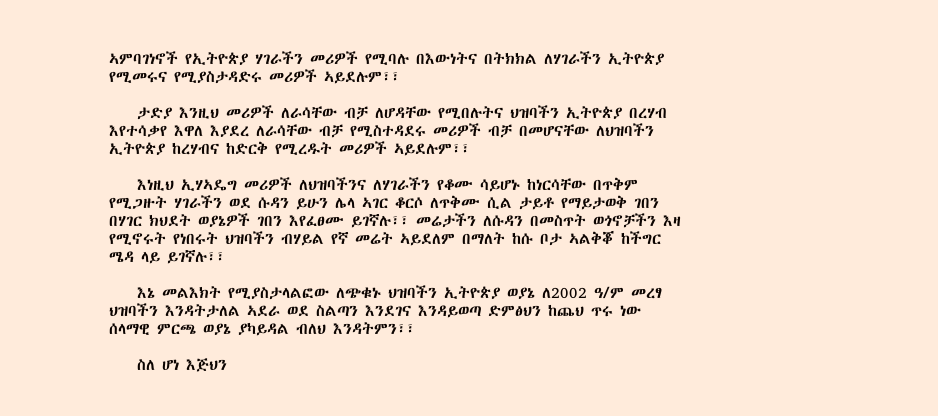ኣምባገነኖች የኢትዮጵያ ሃገራችን መሪዎች የሚባሉ በእውነትና በትክክል ለሃገራችን ኢትዮጵያ የሚመሩና የሚያስታዳድሩ መሪዎች ኣይደሉም፣፣

    ታድያ እንዚህ መሪዎች ለራሳቸው ብቻ ለሆዳቸው የሚበሉትና ህዝባችን ኢትዮጵያ በረሃብ እየተሳቃየ እዋለ እያደረ ለራሳቸው ብቻ የሚስተዳደሩ መሪዎች ብቻ በመሆናቸው ለህዝባችን ኢትዮጵያ ከረሃብና ከድርቅ የሚረዱት መሪዎች ኣይደሉም፣፣

    እነዚህ ኢሃኣዴግ መሪዎች ለህዝባችንና ለሃገራችን የቆሙ ሳይሆኑ ከነርሳቸው በጥቅም የሚጋዙት ሃገራችን ወደ ሱዳን ይሁን ሌላ ኣገር ቆርሶ ለጥቅሙ ሲል ታይቶ የማይታወቅ ገበን በሃገር ክህደት ወያኔዎች ገበን እየፈፀሙ ይገኛሉ፣፣ መሬታችን ለሱዳን በመስጥት ወጎኖቻችን እዛ የሚኖሩት የነበሩት ህዝባችን ብሃይል የኛ መሬት ኣይደለም በማለት ከሱ ቦታ ኣልቅቖ ከችግር ሜዳ ላይ ይገኛሉ፣፣

    እኔ መልእክት የሚያስታላልፎው ለጭቁኑ ህዝባችን ኢትዮጵያ ወያኔ ለ2002 ዓ/ም መረፃ ህዝባችን እንዳትታለል ኣደራ ወደ ስልጣን እንደገና እንዳይወጣ ድምፅህን ከጨህ ጥሩ ነው ሰላማዊ ምርጫ ወያኔ ያካይዳል ብለህ እንዳትምን፣፣

    ስለ ሆነ እጅህን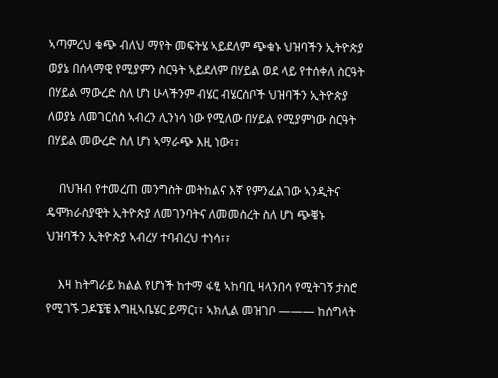ኣጣምረህ ቁጭ ብለህ ማየት መፍትሄ ኣይደለም ጭቁኑ ህዝባችን ኢትዮጵያ ወያኔ በሰላማዊ የሚያምን ስርዓት ኣይደለም በሃይል ወደ ላይ የተሰቀለ ስርዓት በሃይል ማውረድ ስለ ሆነ ሁላችንም ብሄር ብሄርሰቦች ህዝባችን ኢትዮጵያ ለወያኔ ለመገርሰስ ኣብረን ሊንነሳ ነው የሚለው በሃይል የሚያምነው ስርዓት በሃይል መውረድ ስለ ሆነ ኣማራጭ እዚ ነው፣፣

    በህዝብ የተመረጠ መንግስት መትከልና እኛ የምንፈልገው ኣንዲትና ዴሞክራስያዊት ኢትዮጵያ ለመገንባትና ለመመስረት ስለ ሆነ ጭቑኑ ህዝባችን ኢትዮጵያ ኣብረሃ ተባብረህ ተነሳ፣፣

    እዛ ከትግራይ ክልል የሆነች ከተማ ፋፂ ኣከባቢ ዛላንበሳ የሚትገኝ ታስሮ የሚገኙ ጋዶኜቼ እግዚኣቤሄር ይማር፣፣ ኣክሊል መዝገቦ ——— ከሰግላት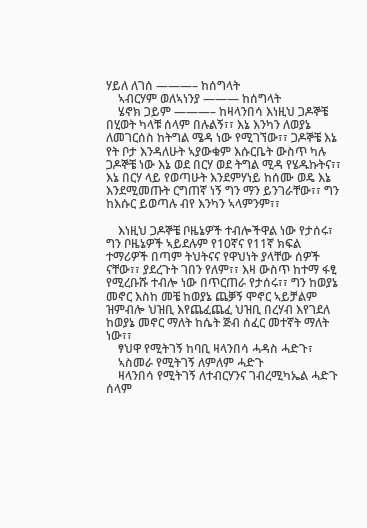ሃይለ ለገሰ ———– ከሰግላት
    ኣብርሃም ወለኣነንያ ——— ከሰግላት
    ሄኖክ ጋይም ———– ከዛላንበሳ እነዚህ ጋዶኞቼ በሂወት ካላቹ ሰላም በሉልኝ፣፣ እኔ እንካን ለወያኔ ለመገርሰስ ከትግል ሜዳ ነው የሚገኘው፣፣ ጋዶኞቼ እኔ የት ቦታ እንዳለሁት ኣያውቁም እሱርቤት ውስጥ ካሉ ጋዶኞቼ ነው እኔ ወደ በርሃ ወደ ትግል ሚዳ የሄዱኩትና፣፣ እኔ በርሃ ላይ የወጣሁት እንደምሃነይ ከሰሙ ወዴ እኔ እንደሚመጡት ርግጠኛ ነኝ ግን ማን ይንገራቸው፣፣ ግን ከእሱር ይወጣሉ ብየ እንካን ኣላምንም፣፣

    እነዚህ ጋዶኞቼ ቦዜኔዎች ተብሎችዋል ነው የታሰሩ፣ ግን ቦዜኔዎች ኣይደሉም የ10ኛና የ11ኛ ክፍል ተማሪዎች በጣም ትህትናና የዋህነት ያላቸው ሰዎች ናቸው፣፣ ያደረጉት ገበን የለም፣፣ እዛ ውስጥ ከተማ ፋፂ የሚረቡሹ ተብሎ ነው በጥርጠራ የታሰሩ፣፣ ግን ከወያኔ መኖር እስከ መቼ ከወያኔ ጨቓኝ ሞኖር ኣይቻልም ዝምብሎ ህዝቢ እየጨፈጨፈ ህዝቢ በረሃብ እየገደለ ከወያኔ መኖር ማለት ከሴት ጅብ ሰፈር መተኛት ማለት ነው፣፣
    ፃህዋ የሚትገኝ ከባቢ ዛላንበሳ ሓዳስ ሓድጉ፣
    ኣስመራ የሚትገኝ ለምለም ሓድጉ
    ዛላንበሳ የሚትገኝ ለተብርሃንና ገብረሚካኤል ሓድጉ ሰላም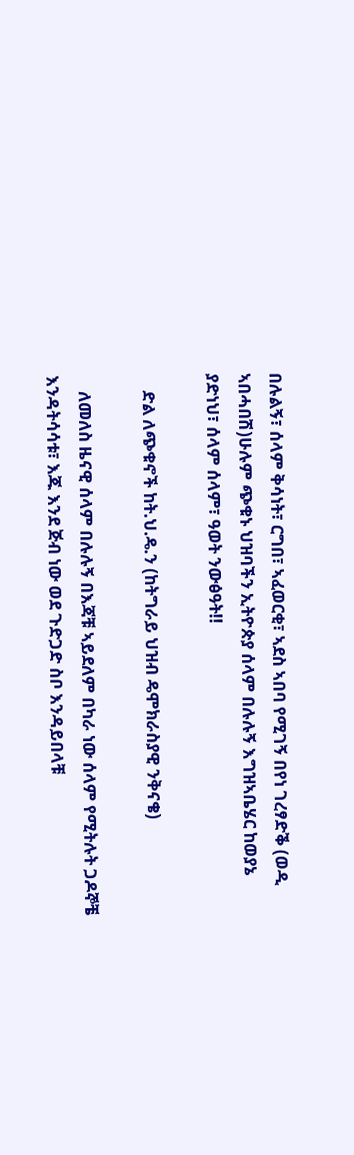በሉልኝ፣ ሰላም ቅሳነት፣ ርግበ፣ ኣፈወርቂ፣ ኣደስ ኣበባ የሚገኝ በየነ ገረፃድቕ (ወዲ ኣበሓበሽ)ሁሉም ጭቁኑ ህዝባችን ኢትዮጵያ ሰላም በሉሉኝ እግዝኣቤሄር ከወያኔ ያድነህ፣ ሰላም ሰላም፣ ዓወት ንውፅዓት!!

    ድል ለጭቁኖች ከት.ህ.ዴ.ን (ከትግራይ ህዝብ ዴሞክራስያዊ ንቅናቄ)

    ለመለስ ዜናዊ ሰላም በሉሉኝ በእጃቹ ኣይደለም በካራ ነው ሰላም የሚትሉት ጋዶኞቼ እንዳትሳሳቱ፣ እጁ እንደ ጅብ ነው ወደ ጉድጋድ ስቦ እንዳይበላቹ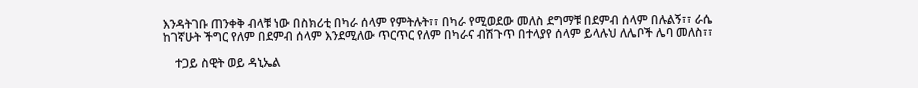እንዳትገቡ ጠንቀቅ ብላቹ ነው በስክሪቲ በካራ ሰላም የምትሉት፣፣ በካራ የሚወደው መለስ ደግማቹ በደምብ ሰላም በሉልኝ፣፣ ራሴ ከገኛሁት ችግር የለም በደምብ ሰላም እንደሚለው ጥርጥር የለም በካራና ብሽጉጥ በተላያየ ሰላም ይላሉህ ለሌቦች ሌባ መለስ፣፣

    ተጋይ ስዊት ወይ ዳኒኤል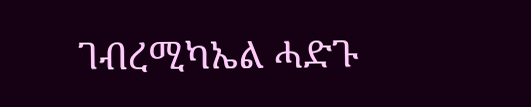ገብረሚካኤል ሓድጉ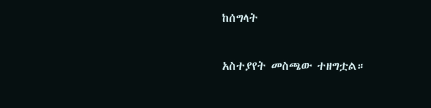ከሰግላት

አስተያየት መስጫው ተዘግቷል።